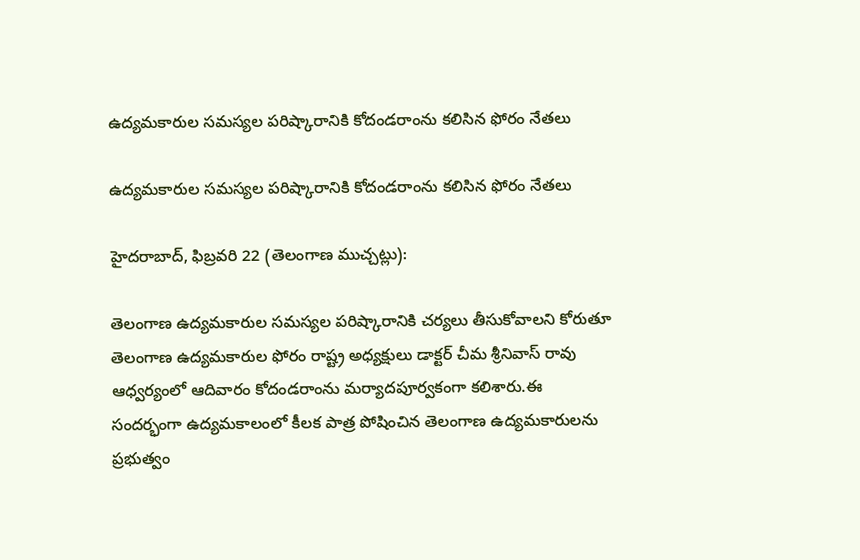ఉద్యమకారుల సమస్యల పరిష్కారానికి కోదండరాంను కలిసిన ఫోరం నేతలు

ఉద్యమకారుల సమస్యల పరిష్కారానికి కోదండరాంను కలిసిన ఫోరం నేతలు

హైదరాబాద్, ఫిబ్రవరి 22 (తెలంగాణ ముచ్చట్లు):

తెలంగాణ ఉద్యమకారుల సమస్యల పరిష్కారానికి చర్యలు తీసుకోవాలని కోరుతూ తెలంగాణ ఉద్యమకారుల ఫోరం రాష్ట్ర అధ్యక్షులు డాక్టర్ చీమ శ్రీనివాస్ రావు ఆధ్వర్యంలో ఆదివారం కోదండరాంను మర్యాదపూర్వకంగా కలిశారు.ఈ సందర్భంగా ఉద్యమకాలంలో కీలక పాత్ర పోషించిన తెలంగాణ ఉద్యమకారులను ప్రభుత్వం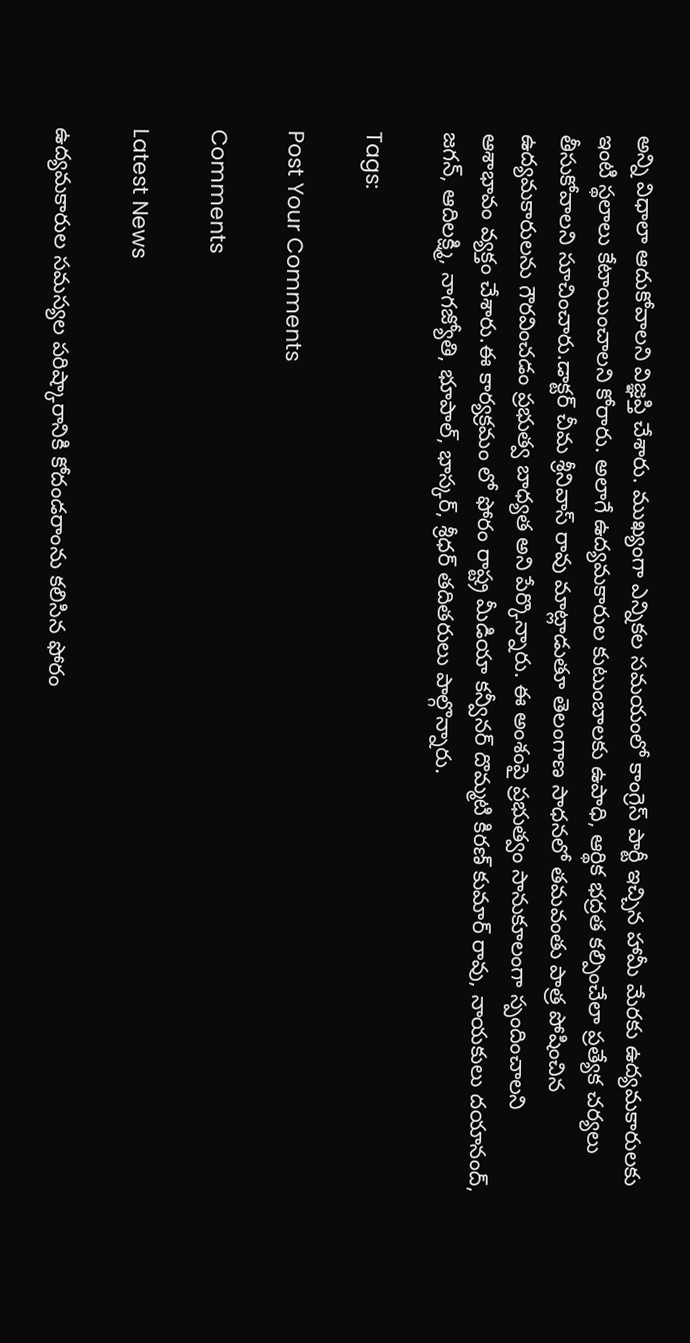అన్ని విధాలా ఆదుకోవాలని విజ్ఞప్తి చేశారు. ముఖ్యంగా ఎన్నికల సమయంలో కాంగ్రెస్ పార్టీ ఇచ్చిన హామీ మేరకు ఉద్యమకారులకు ఇంటి స్థలాలు కేటాయించాలని కోరారు. అలాగే ఉద్యమకారుల కుటుంబాలకు ఉపాధి, ఆర్థిక భద్రత కల్పించేలా ప్రత్యేక చర్యలు తీసుకోవాలని సూచించారు.డాక్టర్ చీమ శ్రీనివాస్ రావు మాట్లాడుతూ తెలంగాణ సాధనలో తమవంతు పాత్ర పోషించిన ఉద్యమకారులను గౌరవించడం ప్రభుత్వ బాధ్యత అని పేర్కొన్నారు. ఈ అంశంపై ప్రభుత్వం సానుకూలంగా స్పందించాలని ఆశాభావం వ్యక్తం చేశారు.ఈ కార్యక్రమం లో ఫోరం రాష్ట్ర మీడియా కన్వీనర్ దొమ్మటి కిరణ్ కుమార్ రావు, నాయకులు దయానంద్, జగన్, ఆదిలక్ష్మి, నాగజ్యోతి, భూపాల్, భాస్కర్, శ్రీధర్ తదితరులు పాల్గొన్నారు.

Tags:

Post Your Comments

Comments

Latest News

ఉద్యమకారుల సమస్యల పరిష్కారానికి కోదండరాంను కలిసిన ఫోరం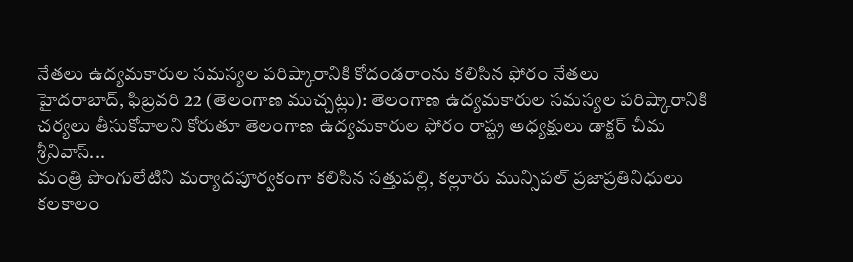నేతలు ఉద్యమకారుల సమస్యల పరిష్కారానికి కోదండరాంను కలిసిన ఫోరం నేతలు
హైదరాబాద్, ఫిబ్రవరి 22 (తెలంగాణ ముచ్చట్లు): తెలంగాణ ఉద్యమకారుల సమస్యల పరిష్కారానికి చర్యలు తీసుకోవాలని కోరుతూ తెలంగాణ ఉద్యమకారుల ఫోరం రాష్ట్ర అధ్యక్షులు డాక్టర్ చీమ శ్రీనివాస్...
మంత్రి పొంగులేటిని మర్యాదపూర్వకంగా కలిసిన సత్తుపల్లి, కల్లూరు మున్సిపల్ ప్రజాప్రతినిధులు
కలకాలం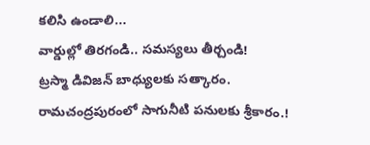కలిసి ఉండాలి...
వార్డుల్లో తిరగండి.. సమస్యలు తీర్చండి!
ట్రస్మా డివిజన్ బాధ్యులకు సత్కారం.
రామచంద్రపురంలో సాగునీటి పనులకు శ్రీకారం.!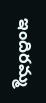ఇందిరమ్మ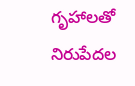గృహాలతో నిరుపేదల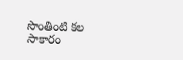సొంతింటి కల సాకారం